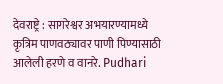देवराष्ट्रे : सागरेश्वर अभयारण्यामध्ये कृत्रिम पाणवठ्यावर पाणी पिण्यासाठी आलेली हरणे व वानरे. Pudhari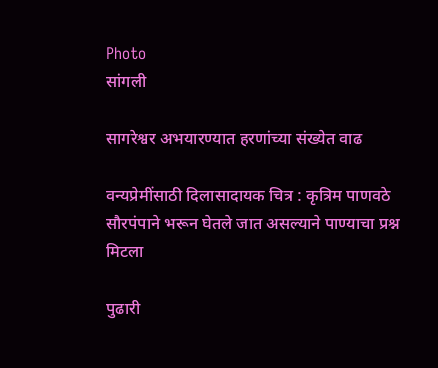Photo
सांगली

सागरेश्वर अभयारण्यात हरणांच्या संख्येत वाढ

वन्यप्रेमींसाठी दिलासादायक चित्र : कृत्रिम पाणवठे सौरपंपाने भरून घेतले जात असल्याने पाण्याचा प्रश्न मिटला

पुढारी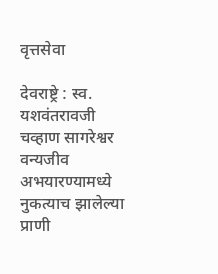वृत्तसेवा

देवराष्ट्रे : स्व. यशवंतरावजी चव्हाण सागरेश्वर वन्यजीव अभयारण्यामध्ये नुकत्याच झालेल्या प्राणी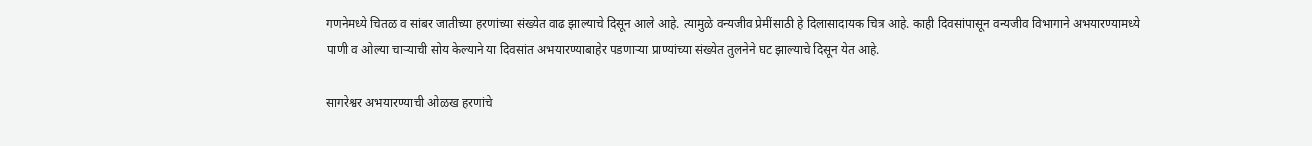गणनेमध्ये चितळ व सांबर जातीच्या हरणांच्या संख्येत वाढ झाल्याचे दिसून आले आहे. त्यामुळे वन्यजीव प्रेमींसाठी हे दिलासादायक चित्र आहे. काही दिवसांपासून वन्यजीव विभागाने अभयारण्यामध्ये पाणी व ओल्या चार्‍याची सोय केल्याने या दिवसांत अभयारण्याबाहेर पडणार्‍या प्राण्यांच्या संख्येत तुलनेने घट झाल्याचे दिसून येत आहे.

सागरेश्वर अभयारण्याची ओळख हरणांचे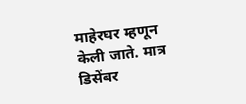माहेरघर म्हणून केली जाते. मात्र डिसेंबर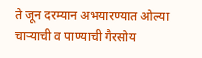ते जून दरम्यान अभयारण्यात ओल्या चार्‍याची व पाण्याची गैरसोय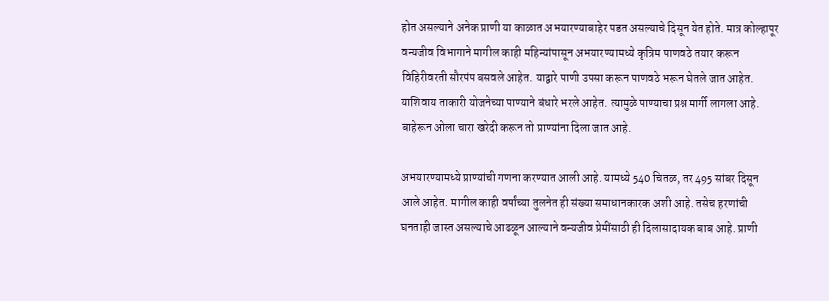होत असल्याने अनेक प्राणी या काळात अभयारण्याबाहेर पडत असल्याचे दिसून येत होते. मात्र कोल्हापूर वन्यजीव विभागाने मागील काही महिन्यांपासून अभयारण्यामध्ये कृत्रिम पाणवठे तयार करून विहिरीवरती सौरपंप बसवले आहेत. याद्वारे पाणी उपसा करून पाणवठे भरून घेतले जात आहेत. याशिवाय ताकारी योजनेच्या पाण्याने बंधारे भरले आहेत. त्यामुळे पाण्याचा प्रश्न मार्गी लागला आहे. बाहेरून ओला चारा खरेदी करून तो प्राण्यांना दिला जात आहे.

अभयारण्यामध्ये प्राण्यांची गणना करण्यात आली आहे. यामध्ये 540 चितळ, तर 495 सांबर दिसून आले आहेत. मागील काही वर्षांच्या तुलनेत ही संख्या समाधानकारक अशी आहे. तसेच हरणांची घनताही जास्त असल्याचे आढळून आल्याने वन्यजीव प्रेमींसाठी ही दिलासादायक बाब आहे. प्राणी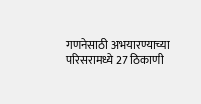गणनेसाठी अभयारण्याच्या परिसरामध्ये 27 ठिकाणी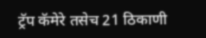ट्रॅप कॅमेरे तसेच 21 ठिकाणी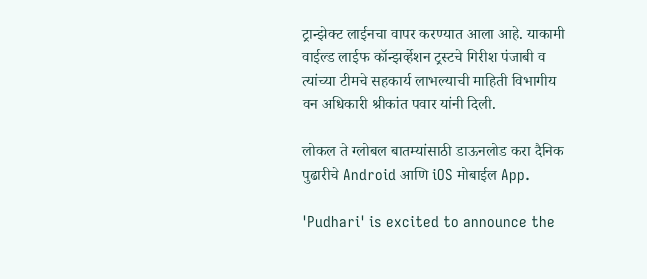ट्रान्झेक्ट लाईनचा वापर करण्यात आला आहे. याकामी वाईल्ड लाईफ कॉन्झर्व्हेशन ट्रस्टचे गिरीश पंजाबी व त्यांच्या टीमचे सहकार्य लाभल्याची माहिती विभागीय वन अधिकारी श्रीकांत पवार यांनी दिली.

लोकल ते ग्लोबल बातम्यांसाठी डाऊनलोड करा दैनिक पुढारीचे Android आणि iOS मोबाईल App.

'Pudhari' is excited to announce the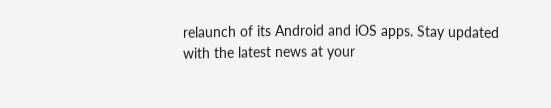relaunch of its Android and iOS apps. Stay updated with the latest news at your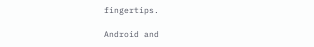fingertips.

Android and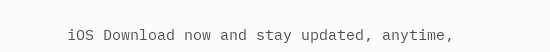iOS Download now and stay updated, anytime,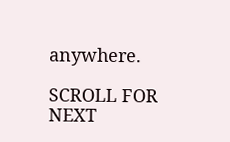anywhere.

SCROLL FOR NEXT